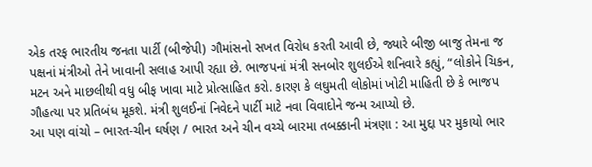એક તરફ ભારતીય જનતા પાર્ટી (બીજેપી) ગૌમાંસનો સખત વિરોધ કરતી આવી છે, જ્યારે બીજી બાજુ તેમના જ પક્ષનાં મંત્રીઓ તેને ખાવાની સલાહ આપી રહ્યા છે. ભાજપનાં મંત્રી સનબોર શુલઈએ શનિવારે કહ્યું, “લોકોને ચિકન, મટન અને માછલીથી વધુ બીફ ખાવા માટે પ્રોત્સાહિત કરો. કારણ કે લઘુમતી લોકોમાં ખોટી માહિતી છે કે ભાજપ ગૌહત્યા પર પ્રતિબંધ મૂકશે. મંત્રી શુલઈનાં નિવેદને પાર્ટી માટે નવા વિવાદોને જન્મ આપ્યો છે.
આ પણ વાંચો – ભારત-ચીન ઘર્ષણ / ભારત અને ચીન વચ્ચે બારમા તબક્કાની મંત્રણા : આ મુદ્દા પર મુકાયો ભાર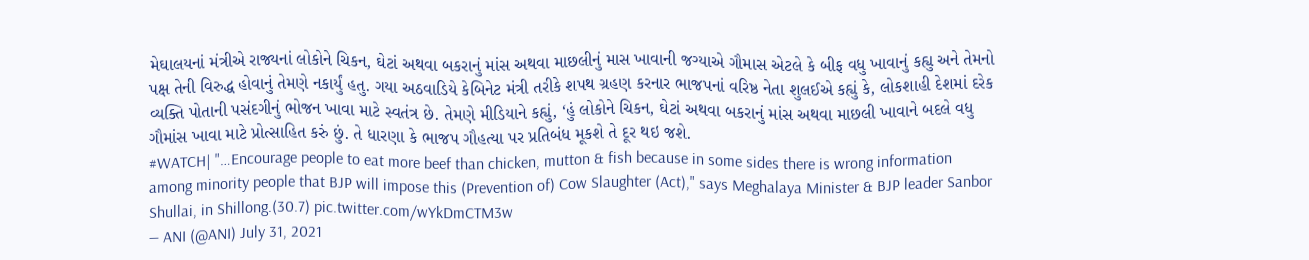મેઘાલયનાં મંત્રીએ રાજ્યનાં લોકોને ચિકન, ઘેટાં અથવા બકરાનું માંસ અથવા માછલીનું માસ ખાવાની જગ્યાએ ગૌમાસ એટલે કે બીફ વધુ ખાવાનું કહ્યુ અને તેમનો પક્ષ તેની વિરુદ્ધ હોવાનું તેમણે નકાર્યું હતુ. ગયા અઠવાડિયે કેબિનેટ મંત્રી તરીકે શપથ ગ્રહણ કરનાર ભાજપનાં વરિષ્ઠ નેતા શુલઈએ કહ્યું કે, લોકશાહી દેશમાં દરેક વ્યક્તિ પોતાની પસંદગીનું ભોજન ખાવા માટે સ્વતંત્ર છે. તેમણે મીડિયાને કહ્યું, ‘હું લોકોને ચિકન, ઘેટાં અથવા બકરાનું માંસ અથવા માછલી ખાવાને બદલે વધુ ગૌમાંસ ખાવા માટે પ્રોત્સાહિત કરું છું. તે ધારણા કે ભાજપ ગૌહત્યા પર પ્રતિબંધ મૂકશે તે દૂર થઇ જશે.
#WATCH| "…Encourage people to eat more beef than chicken, mutton & fish because in some sides there is wrong information among minority people that BJP will impose this (Prevention of) Cow Slaughter (Act)," says Meghalaya Minister & BJP leader Sanbor Shullai, in Shillong.(30.7) pic.twitter.com/wYkDmCTM3w
— ANI (@ANI) July 31, 2021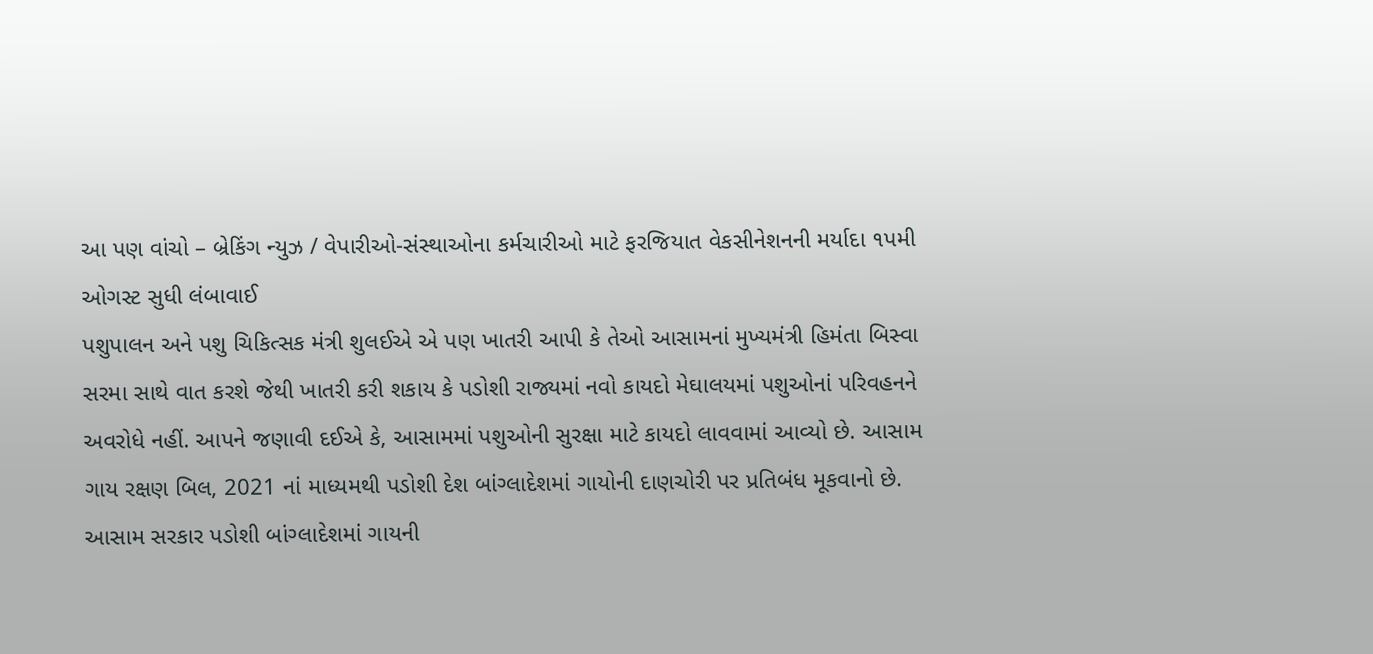આ પણ વાંચો – બ્રેકિંગ ન્યુઝ / વેપારીઓ-સંસ્થાઓના કર્મચારીઓ માટે ફરજિયાત વેકસીનેશનની મર્યાદા ૧પમી ઓગસ્ટ સુધી લંબાવાઈ
પશુપાલન અને પશુ ચિકિત્સક મંત્રી શુલઈએ એ પણ ખાતરી આપી કે તેઓ આસામનાં મુખ્યમંત્રી હિમંતા બિસ્વા સરમા સાથે વાત કરશે જેથી ખાતરી કરી શકાય કે પડોશી રાજ્યમાં નવો કાયદો મેઘાલયમાં પશુઓનાં પરિવહનને અવરોધે નહીં. આપને જણાવી દઈએ કે, આસામમાં પશુઓની સુરક્ષા માટે કાયદો લાવવામાં આવ્યો છે. આસામ ગાય રક્ષણ બિલ, 2021 નાં માધ્યમથી પડોશી દેશ બાંગ્લાદેશમાં ગાયોની દાણચોરી પર પ્રતિબંધ મૂકવાનો છે. આસામ સરકાર પડોશી બાંગ્લાદેશમાં ગાયની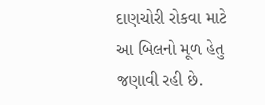દાણચોરી રોકવા માટે આ બિલનો મૂળ હેતુ જણાવી રહી છે.